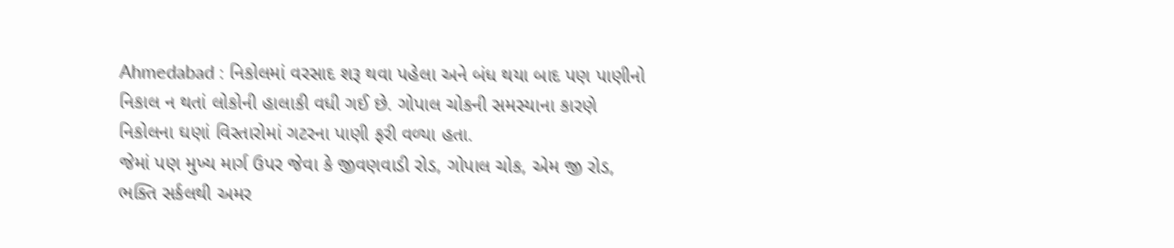Ahmedabad : નિકોલમાં વરસાદ શરૂ થવા પહેલા અને બંધ થયા બાદ પણ પાણીનો નિકાલ ન થતાં લોકોની હાલાકી વધી ગઈ છે. ગોપાલ ચોકની સમસ્યાના કારણે નિકોલના ઘણાં વિસ્તારોમાં ગટરના પાણી ફરી વળ્યા હતા.
જેમાં પણ મુખ્ય માર્ગ ઉપર જેવા કે જીવણવાડી રોડ, ગોપાલ ચોક, એમ જી રોડ, ભક્તિ સર્કલથી અમર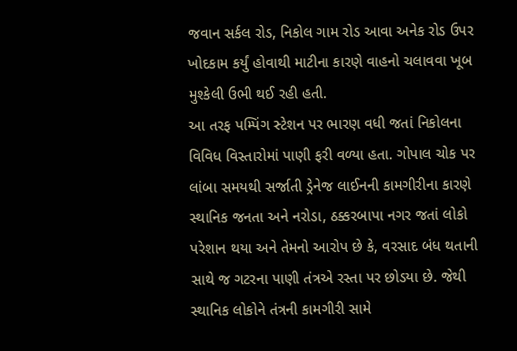જવાન સર્કલ રોડ, નિકોલ ગામ રોડ આવા અનેક રોડ ઉપર ખોદકામ કર્યું હોવાથી માટીના કારણે વાહનો ચલાવવા ખૂબ મુશ્કેલી ઉભી થઈ રહી હતી.
આ તરફ પમ્પિંગ સ્ટેશન પર ભારણ વધી જતાં નિકોલના વિવિધ વિસ્તારોમાં પાણી ફરી વળ્યા હતા. ગોપાલ ચોક પર લાંબા સમયથી સર્જાતી ડ્રેનેજ લાઈનની કામગીરીના કારણે સ્થાનિક જનતા અને નરોડા, ઠક્કરબાપા નગર જતાં લોકો પરેશાન થયા અને તેમનો આરોપ છે કે, વરસાદ બંધ થતાની સાથે જ ગટરના પાણી તંત્રએ રસ્તા પર છોડયા છે. જેથી સ્થાનિક લોકોને તંત્રની કામગીરી સામે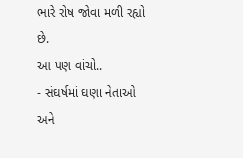ભારે રોષ જોવા મળી રહ્યો છે.
આ પણ વાંચો..
- સંઘર્ષમાં ઘણા નેતાઓ અને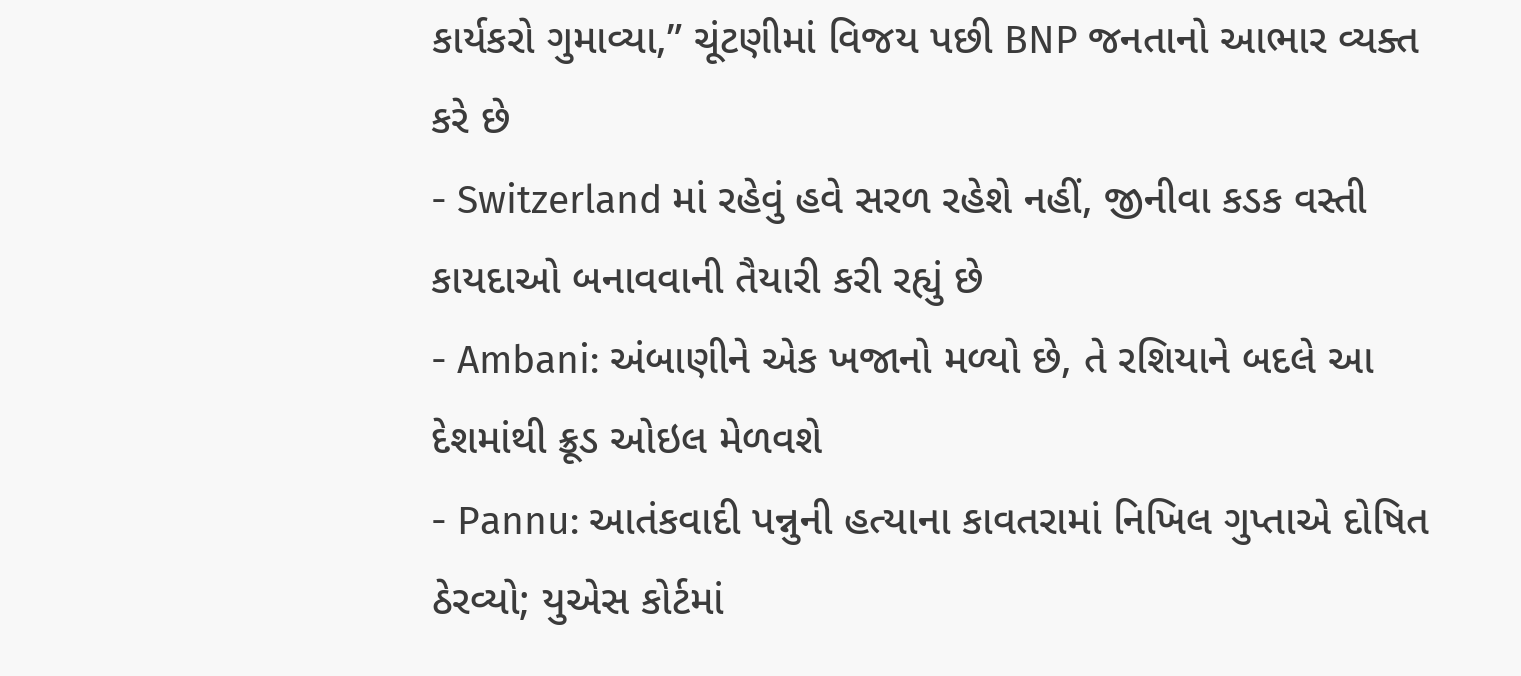કાર્યકરો ગુમાવ્યા,” ચૂંટણીમાં વિજય પછી BNP જનતાનો આભાર વ્યક્ત કરે છે
- Switzerland માં રહેવું હવે સરળ રહેશે નહીં, જીનીવા કડક વસ્તી કાયદાઓ બનાવવાની તૈયારી કરી રહ્યું છે
- Ambani: અંબાણીને એક ખજાનો મળ્યો છે, તે રશિયાને બદલે આ દેશમાંથી ક્રૂડ ઓઇલ મેળવશે
- Pannu: આતંકવાદી પન્નુની હત્યાના કાવતરામાં નિખિલ ગુપ્તાએ દોષિત ઠેરવ્યો; યુએસ કોર્ટમાં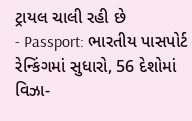ટ્રાયલ ચાલી રહી છે
- Passport: ભારતીય પાસપોર્ટ રેન્કિંગમાં સુધારો, 56 દેશોમાં વિઝા-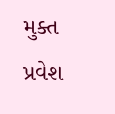મુક્ત પ્રવેશ